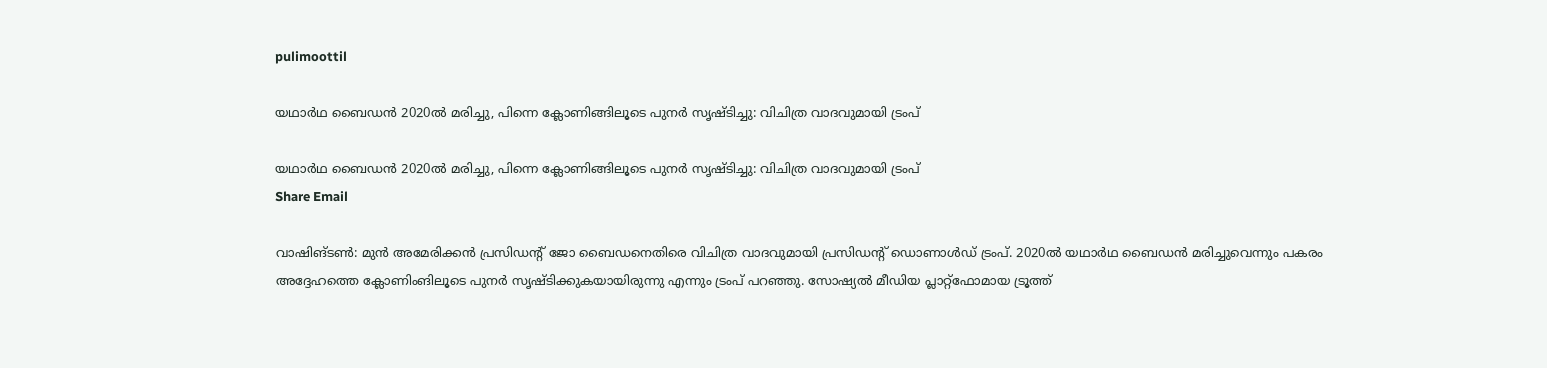pulimoottil

യഥാർഥ ബൈഡൻ 2020ൽ മരിച്ചു, പിന്നെ ക്ലോണിങ്ങിലൂടെ പുനർ സൃഷ്ടിച്ചു: വിചിത്ര വാദവുമായി ട്രംപ്

യഥാർഥ ബൈഡൻ 2020ൽ മരിച്ചു, പിന്നെ ക്ലോണിങ്ങിലൂടെ പുനർ സൃഷ്ടിച്ചു: വിചിത്ര വാദവുമായി ട്രംപ്
Share Email

വാഷിങ്ടൺ: മുന്‍ അമേരിക്കന്‍ പ്രസിഡന്‍റ് ജോ ബൈഡനെതിരെ വിചിത്ര വാദവുമായി പ്രസിഡന്‍റ് ഡൊണാൾഡ് ട്രംപ്. 2020ൽ യഥാർഥ ബൈഡൻ മരിച്ചുവെന്നും പകരം അദ്ദേഹത്തെ ക്ലോണിംങിലൂടെ പുനർ സൃഷ്ടിക്കുകയായിരുന്നു എന്നും ട്രംപ് പറഞ്ഞു. സോഷ്യൽ മീഡിയ പ്ലാറ്റ്‌ഫോമായ ട്രൂത്ത്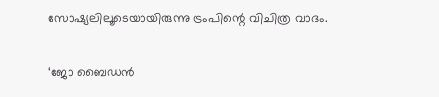സോഷ്യലിലൂടെയായിരുന്നു ട്രംപിന്റെ വിചിത്ര വാദം.

‘ജോ ബൈഡന്‍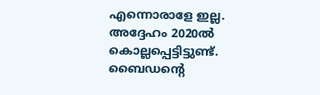എന്നൊരാളേ ഇല്ല. അദ്ദേഹം 2020ല്‍ കൊല്ലപ്പെട്ടിട്ടുണ്ട്. ബൈഡന്റെ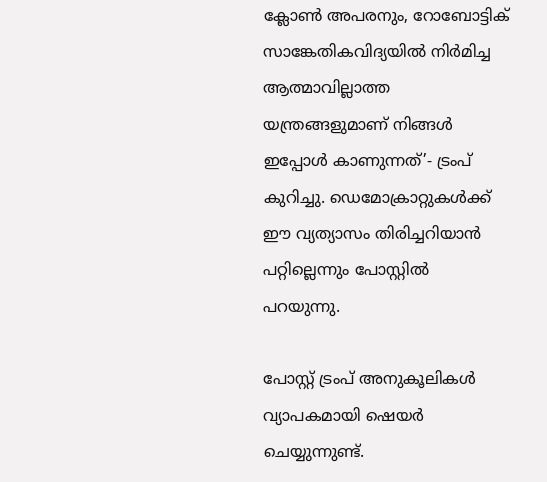ക്ലോണ്‍ അപരനും, റോബോട്ടിക് സാങ്കേതികവിദ്യയില്‍ നിര്‍മിച്ച ആത്മാവില്ലാത്ത യന്ത്രങ്ങളുമാണ് നിങ്ങള്‍ ഇപ്പോള്‍ കാണുന്നത്’- ട്രംപ് കുറിച്ചു. ഡെമോക്രാറ്റുകൾക്ക് ഈ വ്യത്യാസം തിരിച്ചറിയാൻ പറ്റില്ലെന്നും പോസ്റ്റില്‍ പറയുന്നു.

പോസ്റ്റ് ട്രംപ് അനുകൂലികള്‍ വ്യാപകമായി ഷെയര്‍ ചെയ്യുന്നുണ്ട്.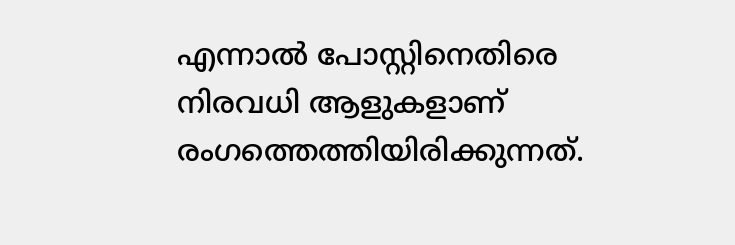എന്നാൽ പോസ്റ്റിനെതിരെ നിരവധി ആളുകളാണ് രംഗത്തെത്തിയിരിക്കുന്നത്.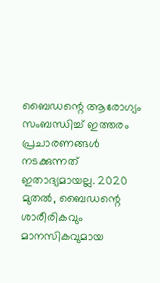ബൈഡന്റെ ആരോഗ്യം സംബന്ധിച്ച് ഇത്തരം പ്രചാരണങ്ങള്‍ നടക്കുന്നത് ഇതാദ്യമായല്ല. 2020 മുതല്‍, ബൈഡന്റെ ശാരീരികവും മാനസികവുമായ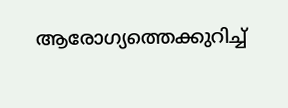ആരോഗ്യത്തെക്കുറിച്ച്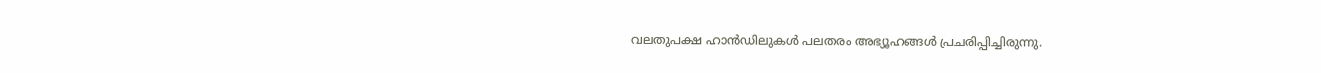വലതുപക്ഷ ഹാന്‍ഡിലുകള്‍ പലതരം അഭ്യൂഹങ്ങള്‍ പ്രചരിപ്പിച്ചിരുന്നു.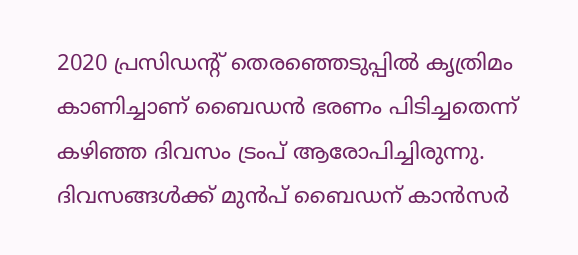2020 പ്രസിഡന്റ് തെരഞ്ഞെടുപ്പില്‍ കൃത്രിമം കാണിച്ചാണ് ബൈഡന്‍ ഭരണം പിടിച്ചതെന്ന് കഴിഞ്ഞ ദിവസം ട്രംപ് ആരോപിച്ചിരുന്നു. ദിവസങ്ങള്‍ക്ക് മുന്‍പ് ബൈഡന് കാന്‍സര്‍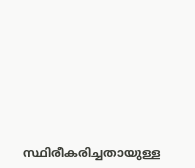സ്ഥിരീകരിച്ചതായുള്ള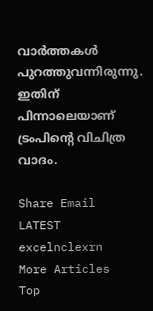വാര്‍ത്തകൾ പുറത്തുവന്നിരുന്നു. ഇതിന് പിന്നാലെയാണ് ട്രംപിന്റെ വിചിത്ര വാദം.

Share Email
LATEST excelnclexrn
More Articles
Top